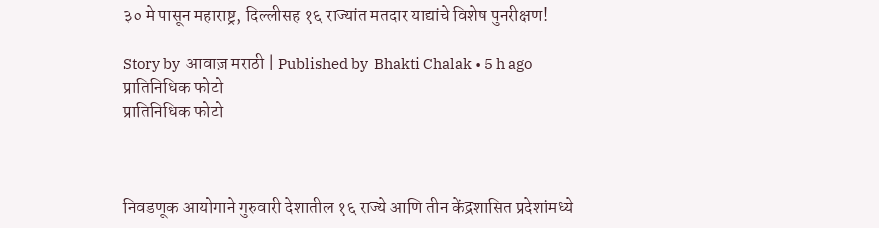३० मे पासून महाराष्ट्र, दिल्लीसह १६ राज्यांत मतदार याद्यांचे विशेष पुनरीक्षण!

Story by  आवाज़ मराठी | Published by  Bhakti Chalak • 5 h ago
प्रातिनिधिक फोटो
प्रातिनिधिक फोटो



निवडणूक आयोगाने गुरुवारी देशातील १६ राज्ये आणि तीन केंद्रशासित प्रदेशांमध्ये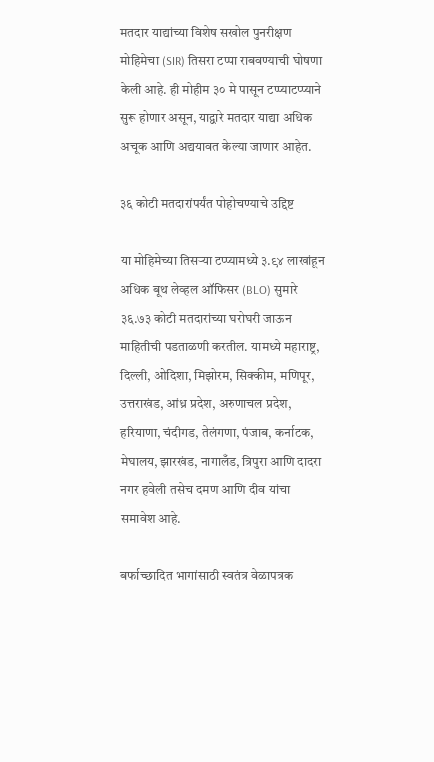मतदार याद्यांच्या विशेष सखोल पुनरीक्षण मोहिमेचा (SIR) तिसरा टप्पा राबवण्याची घोषणा केली आहे. ही मोहीम ३० मे पासून टप्प्याटप्प्याने सुरू होणार असून, याद्वारे मतदार याद्या अधिक अचूक आणि अद्ययावत केल्या जाणार आहेत.

३६ कोटी मतदारांपर्यंत पोहोचण्याचे उद्दिष्ट

या मोहिमेच्या तिसऱ्या टप्प्यामध्ये ३.९४ लाखांहून अधिक बूथ लेव्हल ऑफिसर (BLO) सुमारे ३६.७३ कोटी मतदारांच्या घरोघरी जाऊन माहितीची पडताळणी करतील. यामध्ये महाराष्ट्र, दिल्ली, ओदिशा, मिझोरम, सिक्कीम, मणिपूर, उत्तराखंड, आंध्र प्रदेश, अरुणाचल प्रदेश, हरियाणा, चंदीगड, तेलंगणा, पंजाब, कर्नाटक, मेघालय, झारखंड, नागालँड, त्रिपुरा आणि दादरा नगर हवेली तसेच दमण आणि दीव यांचा समावेश आहे.

बर्फाच्छादित भागांसाठी स्वतंत्र वेळापत्रक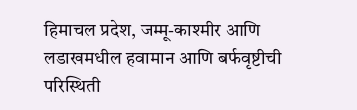हिमाचल प्रदेश, जम्मू-काश्मीर आणि लडाखमधील हवामान आणि बर्फवृष्टीची परिस्थिती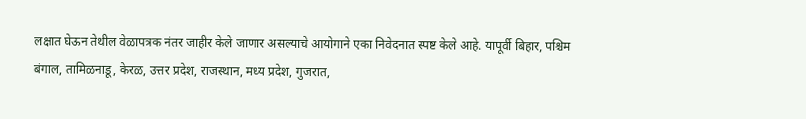लक्षात घेऊन तेथील वेळापत्रक नंतर जाहीर केले जाणार असल्याचे आयोगाने एका निवेदनात स्पष्ट केले आहे. यापूर्वी बिहार, पश्चिम बंगाल, तामिळनाडू, केरळ, उत्तर प्रदेश, राजस्थान, मध्य प्रदेश, गुजरात,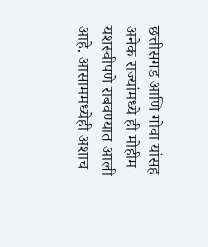छत्तीसगड आणि गोवा यांसह अनेक राज्यांमध्ये ही मोहीम यशस्वीपणे राबवण्यात आली आहे. आसाममध्येही अशाच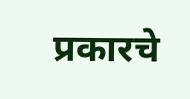प्रकारचे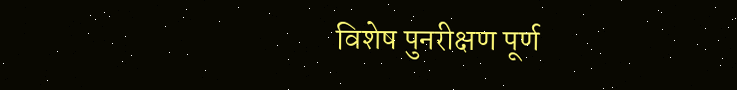विशेष पुनरीक्षण पूर्ण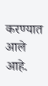करण्यात आले आहे.